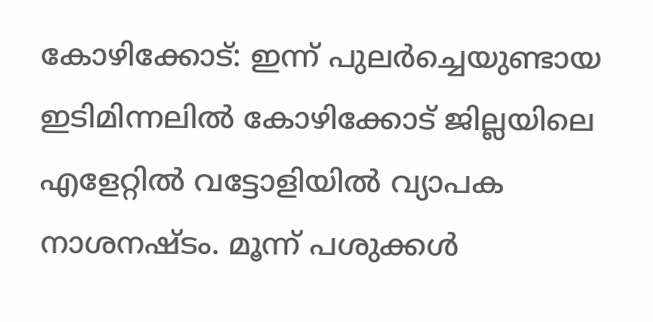കോഴിക്കോട്: ഇന്ന് പുലർച്ചെയുണ്ടായ ഇടിമിന്നലിൽ കോഴിക്കോട് ജില്ലയിലെ എളേറ്റിൽ വട്ടോളിയിൽ വ്യാപക നാശനഷ്ടം. മൂന്ന് പശുക്കൾ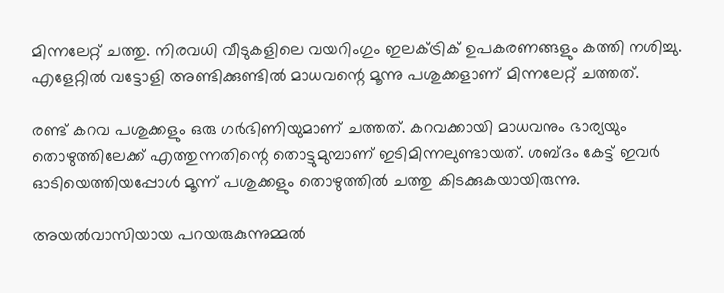മിന്നലേറ്റ് ചത്തു. നിരവധി വീടുകളിലെ വയറിംഗും ഇലക്ട്രിക് ഉപകരണങ്ങളും കത്തി നശിച്ചു. എളേറ്റിൽ വട്ടോളി അണ്ടിക്കുണ്ടിൽ മാധവന്റെ മൂന്നു പശുക്കളാണ് മിന്നലേറ്റ് ചത്തത്.

രണ്ട് കറവ പശുക്കളും ഒരു ഗർഭിണിയുമാണ് ചത്തത്. കറവക്കായി മാധവനും ഭാര്യയും തൊഴുത്തിലേക്ക് എത്തുന്നതിന്റെ തൊട്ടുമുമ്പാണ് ഇടിമിന്നലുണ്ടായത്. ശബ്ദം കേട്ട് ഇവർ ഓടിയെത്തിയപ്പോൾ മൂന്ന് പശുക്കളും തൊഴുത്തിൽ ചത്തു കിടക്കുകയായിരുന്നു.

അയൽവാസിയായ പറയരുകുന്നുമ്മൽ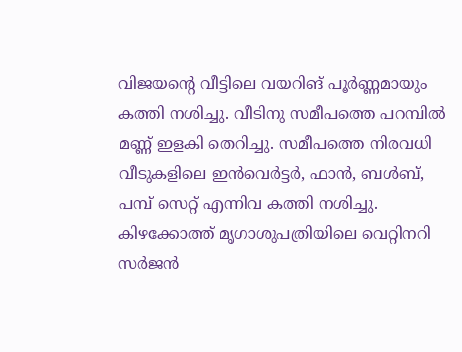വിജയന്റെ വീട്ടിലെ വയറിങ് പൂർണ്ണമായും കത്തി നശിച്ചു. വീടിനു സമീപത്തെ പറമ്പിൽ മണ്ണ് ഇളകി തെറിച്ചു. സമീപത്തെ നിരവധി വീടുകളിലെ ഇൻവെർട്ടർ, ഫാൻ, ബൾബ്, പമ്പ് സെറ്റ് എന്നിവ കത്തി നശിച്ചു. കിഴക്കോത്ത് മൃഗാശുപത്രിയിലെ വെറ്റിനറി സർജൻ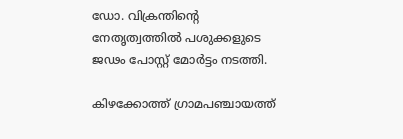ഡോ. വിക്രന്തിന്റെ നേതൃത്വത്തിൽ പശുക്കളുടെ ജഢം പോസ്റ്റ് മോർട്ടം നടത്തി.

കിഴക്കോത്ത് ഗ്രാമപഞ്ചായത്ത്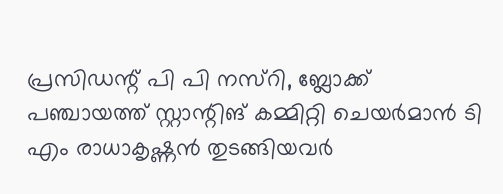പ്രസിഡന്റ് പി പി നസ്‌റി, ബ്ലോക്ക് പഞ്ചായത്ത് സ്റ്റാന്റിങ് കമ്മിറ്റി ചെയർമാൻ ടി എം രാധാകൃഷ്ണൻ തുടങ്ങിയവർ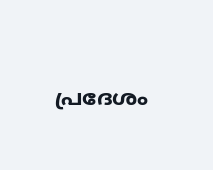പ്രദേശം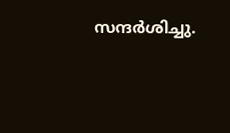സന്ദർശിച്ചു.